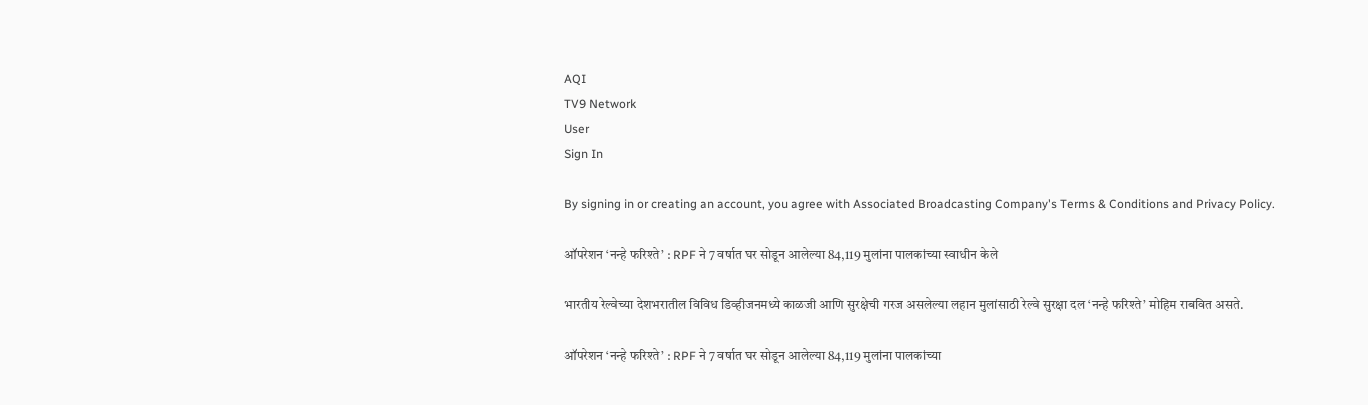AQI
TV9 Network
User
Sign In

By signing in or creating an account, you agree with Associated Broadcasting Company's Terms & Conditions and Privacy Policy.

ऑपरेशन ‘नन्हे फरिश्ते’ : RPF ने 7 वर्षात घर सोडून आलेल्या 84,119 मुलांना पालकांच्या स्वाधीन केले

भारतीय रेल्वेच्या देशभरातील विविध डिव्हीजनमध्ये काळजी आणि सुरक्षेची गरज असलेल्या लहान मुलांसाठी रेल्वे सुरक्षा दल ‘नन्हे फरिश्ते’ मोहिम राबवित असते.

ऑपरेशन ‘नन्हे फरिश्ते’ : RPF ने 7 वर्षात घर सोडून आलेल्या 84,119 मुलांना पालकांच्या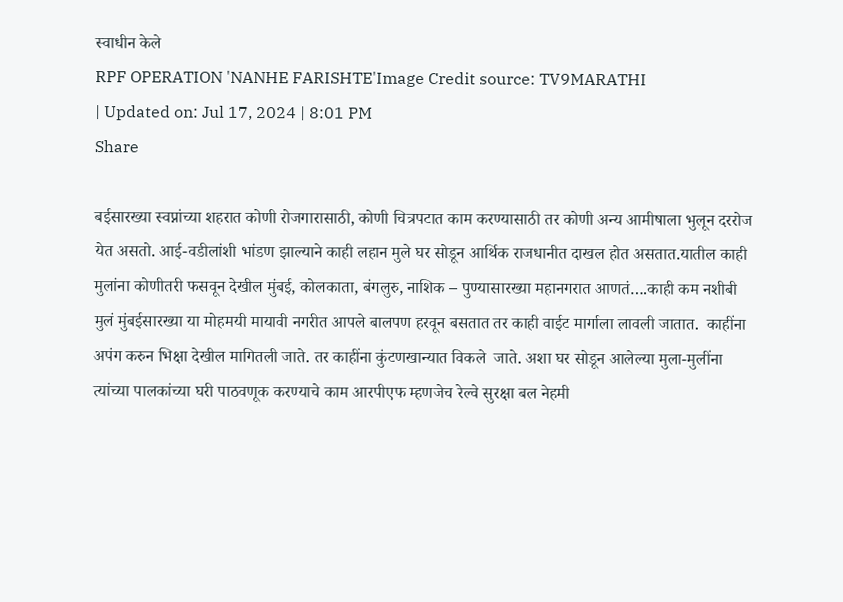स्वाधीन केले
RPF OPERATION 'NANHE FARISHTE'Image Credit source: TV9MARATHI
| Updated on: Jul 17, 2024 | 8:01 PM
Share

बईसारख्या स्वप्नांच्या शहरात कोणी रोजगारासाठी, कोणी चित्रपटात काम करण्यासाठी तर कोणी अन्य आमीषाला भुलून दररोज येत असतो. आई-वडीलांशी भांडण झाल्याने काही लहान मुले घर सोडून आर्थिक राजधानीत दाखल होत असतात.यातील काही मुलांना कोणीतरी फसवून देखील मुंबई, कोलकाता, बंगलुरु, नाशिक – पुण्यासारख्या महानगरात आणतं….काही कम नशीबी मुलं मुंबईसारख्या या मोहमयी मायावी नगरीत आपले बालपण हरवून बसतात तर काही वाईट मार्गाला लावली जातात.  काहींना अपंग करुन भिक्षा देखील मागितली जाते. तर काहींना कुंटणखान्यात विकले  जाते. अशा घर सोडून आलेल्या मुला-मुलींना त्यांच्या पालकांच्या घरी पाठवणूक करण्याचे काम आरपीएफ म्हणजेच रेल्वे सुरक्षा बल नेहमी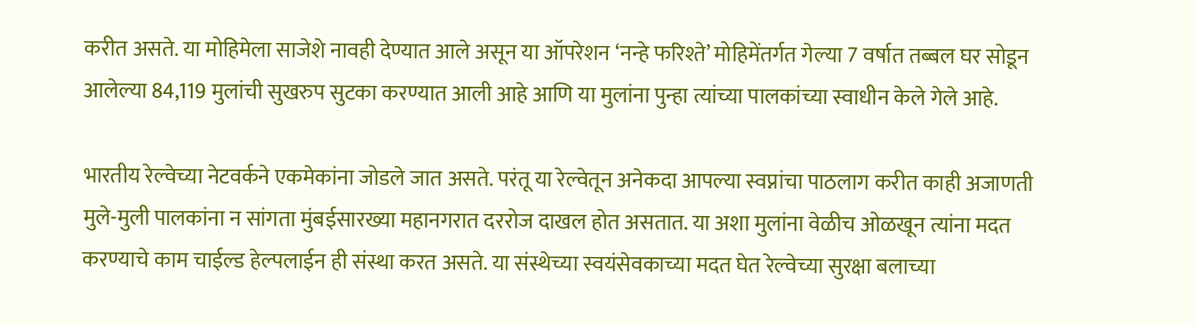करीत असते. या मोहिमेला साजेशे नावही देण्यात आले असून या ऑपरेशन ‘नन्हे फरिश्ते’ मोहिमेंतर्गत गेल्या 7 वर्षात तब्बल घर सोडून आलेल्या 84,119 मुलांची सुखरुप सुटका करण्यात आली आहे आणि या मुलांना पुन्हा त्यांच्या पालकांच्या स्वाधीन केले गेले आहे.

भारतीय रेल्वेच्या नेटवर्कने एकमेकांना जोडले जात असते. परंतू या रेल्वेतून अनेकदा आपल्या स्वप्नांचा पाठलाग करीत काही अजाणती मुले-मुली पालकांना न सांगता मुंबईसारख्या महानगरात दररोज दाखल होत असतात. या अशा मुलांना वेळीच ओळखून त्यांना मदत करण्याचे काम चाईल्ड हेल्पलाईन ही संस्था करत असते. या संस्थेच्या स्वयंसेवकाच्या मदत घेत रेल्वेच्या सुरक्षा बलाच्या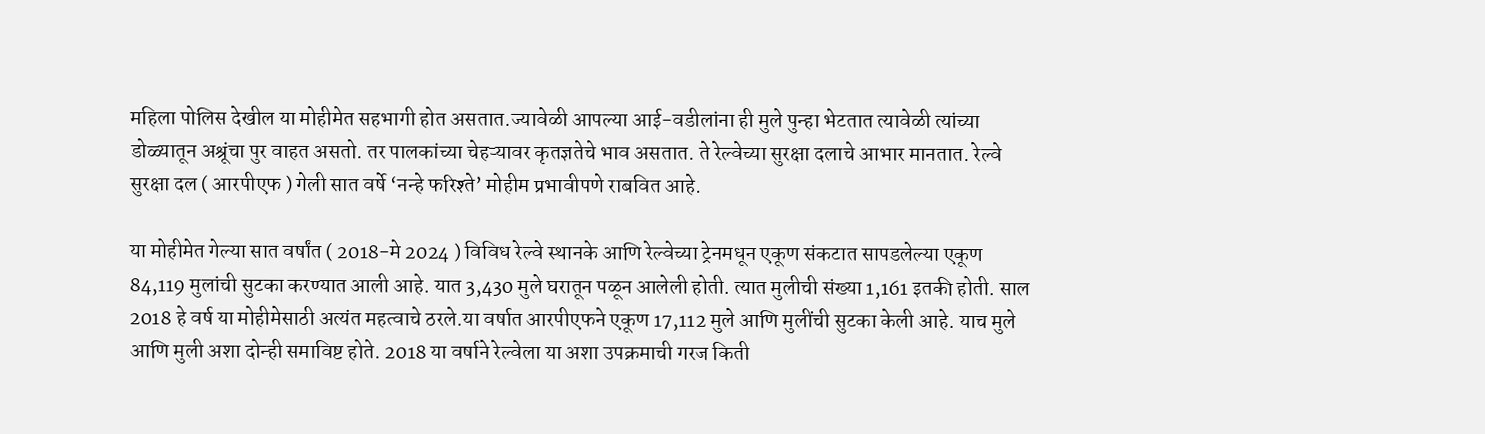महिला पोलिस देखील या मोहीमेत सहभागी होत असतात.ज्यावेळी आपल्या आई-वडीलांना ही मुले पुन्हा भेटतात त्यावेळी त्यांच्या डोळ्यातून अश्रूंचा पुर वाहत असतो. तर पालकांच्या चेहऱ्यावर कृतज्ञतेचे भाव असतात. ते रेल्वेच्या सुरक्षा दलाचे आभार मानतात. रेल्वे सुरक्षा दल ( आरपीएफ ) गेली सात वर्षे ‘नन्हे फरिश्ते’ मोहीम प्रभावीपणे राबवित आहे.

या मोहीमेत गेल्या सात वर्षांत ( 2018-मे 2024 ) विविध रेल्वे स्थानके आणि रेल्वेच्या ट्रेनमधून एकूण संकटात सापडलेल्या एकूण 84,119 मुलांची सुटका करण्यात आली आहे. यात 3,430 मुले घरातून पळून आलेली होती. त्यात मुलीची संख्या 1,161 इतकी होती. साल 2018 हे वर्ष या मोहीमेसाठी अत्यंत महत्वाचे ठरले.या वर्षात आरपीएफने एकूण 17,112 मुले आणि मुलींची सुटका केली आहे. याच मुले आणि मुली अशा दोन्ही समाविष्ट होते. 2018 या वर्षाने रेल्वेला या अशा उपक्रमाची गरज किती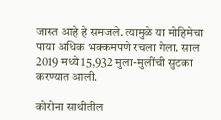जास्त आहे हे समजले. त्यामुळे या मोहिमेचा पाया अधिक भक्कमपणे रचला गेला. साल 2019 मध्ये 15,932 मुला-मुलींची सुटका करण्यात आली.

कोरोना साथीतील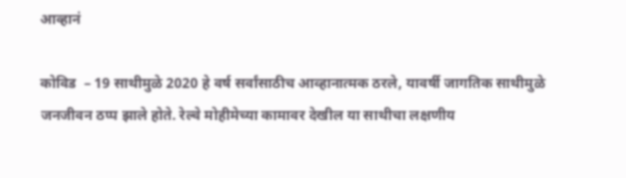आव्हानं

कोविड  – 19 साथीमुळे 2020 हे वर्ष सर्वांसाठीच आव्हानात्मक ठरले, यावर्षी जागतिक साथीमुळे जनजीवन ठप्प झाले होते. रेल्वे मोहीमेच्या कामावर देखील या साथीचा लक्षणीय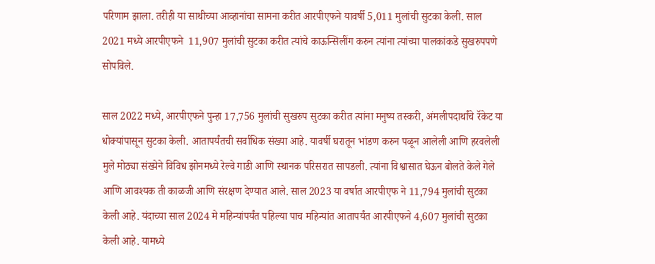परिणाम झाला. तरीही या साथीच्या आव्हानांचा सामना करीत आरपीएफने यावर्षी 5,011 मुलांची सुटका केली. साल 2021 मध्ये आरपीएफने  11,907 मुलांची सुटका करीत त्यांचे काऊन्सिलींग करुन त्यांना त्यांच्या पालकांकडे सुखरुपपणे सोपविले.

साल 2022 मध्ये, आरपीएफने पुन्हा 17,756 मुलांची सुखरुप सुटका करीत त्यांना मनुष्य तस्करी, अंमलीपदार्थांचे रॅकेट या धोक्यांपासून सुटका केली. आतापर्यंतची सर्वाधिक संख्या आहे. यावर्षी घरातून भांडण करुन पळून आलेली आणि हरवलेली मुले मोठ्या संख्येने विविध झोनमध्ये रेल्वे गाडी आणि स्थानक परिसरात सापडली. त्यांना विश्वासात घेऊन बोलते केले गेले आणि आवश्यक ती काळजी आणि संरक्षण देण्यात आले. साल 2023 या वर्षात आरपीएफ ने 11,794 मुलांची सुटका केली आहे. यंदाच्या साल 2024 मे महिन्यांपर्यंत पहिल्या पाच महिन्यांत आतापर्यंत आरपीएफने 4,607 मुलांची सुटका केली आहे. यामध्ये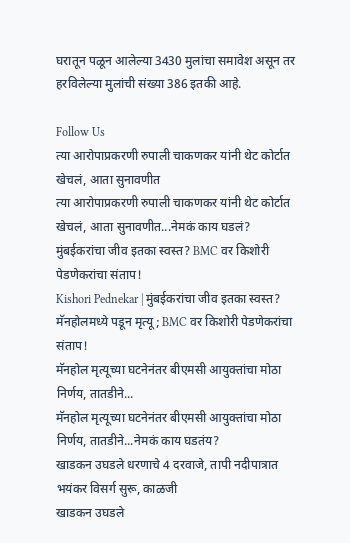घरातून पळून आलेल्या 3430 मुलांचा समावेश असून तर हरविलेल्या मुलांची संख्या 386 इतकी आहे.

Follow Us
त्या आरोपाप्रकरणी रुपाली चाकणकर यांनी थेट कोर्टात खेचलं, आता सुनावणीत
त्या आरोपाप्रकरणी रुपाली चाकणकर यांनी थेट कोर्टात खेचलं, आता सुनावणीत...नेमकं काय घडलं?
मुंबईकरांचा जीव इतका स्वस्त? BMC वर किशोरी पेडणेकरांचा संताप!
Kishori Pednekar | मुंबईकरांचा जीव इतका स्वस्त? मॅनहोलमध्ये पडून मृत्यू; BMC वर किशोरी पेडणेकरांचा संताप!
मॅनहोल मृत्यूच्या घटनेनंतर बीएमसी आयुक्तांचा मोठा निर्णय, तातडीने...
मॅनहोल मृत्यूच्या घटनेनंतर बीएमसी आयुक्तांचा मोठा निर्णय, तातडीने...नेमकं काय घडतंय?
खाडकन उघडले धरणाचे 4 दरवाजे, तापी नदीपात्रात भयंकर विसर्ग सुरू, काळजी
खाडकन उघडले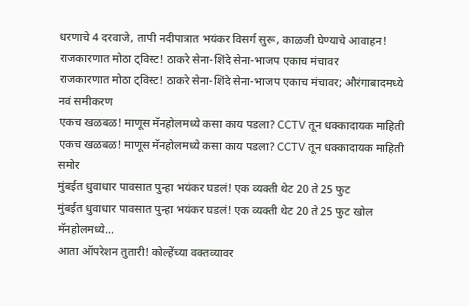धरणाचे 4 दरवाजे, तापी नदीपात्रात भयंकर विसर्ग सुरू, काळजी घेण्याचे आवाहन!
राजकारणात मोठा ट्विस्ट! ठाकरे सेना-शिंदे सेना-भाजप एकाच मंचावर
राजकारणात मोठा ट्विस्ट! ठाकरे सेना-शिंदे सेना-भाजप एकाच मंचावर; औरंगाबादमध्ये नवं समीकरण
एकच खळबळ! माणूस मॅनहोलमध्ये कसा काय पडला? CCTV तून धक्कादायक माहिती
एकच खळबळ! माणूस मॅनहोलमध्ये कसा काय पडला? CCTV तून धक्कादायक माहिती समोर
मुंबईत धुवाधार पावसात पुन्हा भयंकर घडलं! एक व्यक्ती थेट 20 ते 25 फुट
मुंबईत धुवाधार पावसात पुन्हा भयंकर घडलं! एक व्यक्ती थेट 20 ते 25 फुट खोल मॅनहोलमध्ये...
आता ऑपरेशन तुतारी! कोल्हेंच्या वक्तव्यावर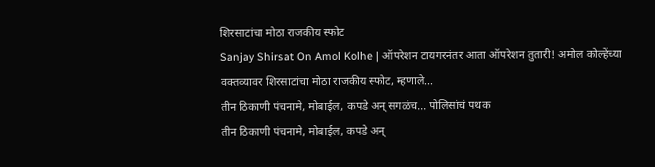शिरसाटांचा मोठा राजकीय स्फोट
Sanjay Shirsat On Amol Kolhe | ऑपरेशन टायगरनंतर आता ऑपरेशन तुतारी! अमोल कोल्हेंच्या वक्तव्यावर शिरसाटांचा मोठा राजकीय स्फोट, म्हणाले...
तीन ठिकाणी पंचनामे, मोबाईल, कपडे अन् सगळंच... पोलिसांचं पथक
तीन ठिकाणी पंचनामे, मोबाईल, कपडे अन्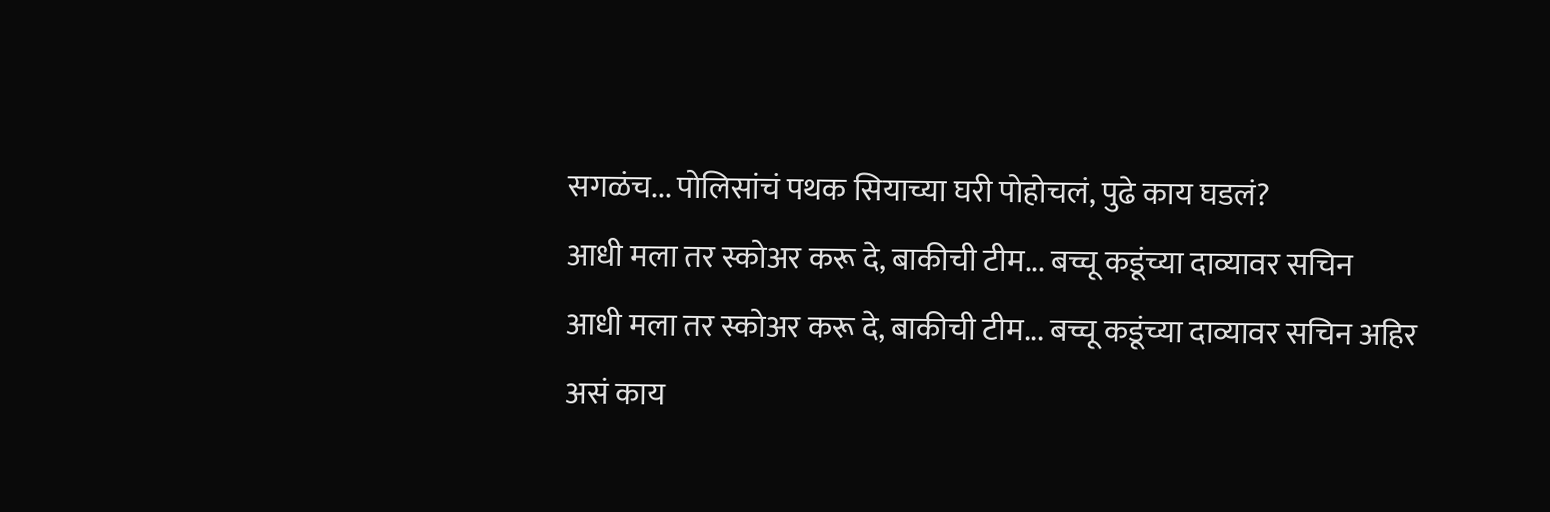सगळंच... पोलिसांचं पथक सियाच्या घरी पोहोचलं, पुढे काय घडलं?
आधी मला तर स्कोअर करू दे, बाकीची टीम... बच्चू कडूंच्या दाव्यावर सचिन
आधी मला तर स्कोअर करू दे, बाकीची टीम... बच्चू कडूंच्या दाव्यावर सचिन अहिर असं काय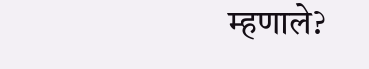म्हणाले?